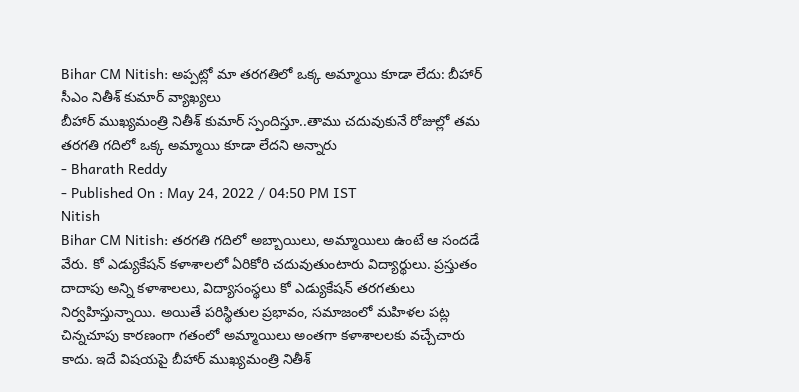Bihar CM Nitish: అప్పట్లో మా తరగతిలో ఒక్క అమ్మాయి కూడా లేదు: బీహార్ సీఎం నితీశ్ కుమార్ వ్యాఖ్యలు
బీహార్ ముఖ్యమంత్రి నితీశ్ కుమార్ స్పందిస్తూ..తాము చదువుకునే రోజుల్లో తమ తరగతి గదిలో ఒక్క అమ్మాయి కూడా లేదని అన్నారు
- Bharath Reddy
- Published On : May 24, 2022 / 04:50 PM IST
Nitish
Bihar CM Nitish: తరగతి గదిలో అబ్బాయిలు, అమ్మాయిలు ఉంటే ఆ సందడే వేరు. కో ఎడ్యుకేషన్ కళాశాలలో ఏరికోరి చదువుతుంటారు విద్యార్థులు. ప్రస్తుతం దాదాపు అన్ని కళాశాలలు, విద్యాసంస్థలు కో ఎడ్యుకేషన్ తరగతులు నిర్వహిస్తున్నాయి. అయితే పరిస్థితుల ప్రభావం, సమాజంలో మహిళల పట్ల చిన్నచూపు కారణంగా గతంలో అమ్మాయిలు అంతగా కళాశాలలకు వచ్చేచారు కాదు. ఇదే విషయపై బీహార్ ముఖ్యమంత్రి నితీశ్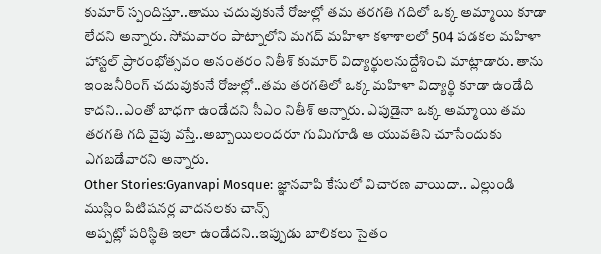కుమార్ స్పందిస్తూ..తాము చదువుకునే రోజుల్లో తమ తరగతి గదిలో ఒక్క అమ్మాయి కూడా లేదని అన్నారు. సోమవారం పాట్నాలోని మగద్ మహిళా కళాశాలలో 504 పడకల మహిళా హాస్టల్ ప్రారంభోత్సవం అనంతరం నితీశ్ కుమార్ విద్యార్థులనుద్దేశించి మాట్లాడారు. తాను ఇంజనీరింగ్ చదువుకునే రోజుల్లో..తమ తరగతిలో ఒక్క మహిళా విద్యార్థి కూడా ఉండేది కాదని..ఎంతో బాధగా ఉండేదని సీఎం నితీశ్ అన్నారు. ఎపుడైనా ఒక్క అమ్మాయి తమ తరగతి గది వైపు వస్తే..అబ్బాయిలందరూ గుమిగూడి ఆ యువతిని చూసేందుకు ఎగబడేవారని అన్నారు.
Other Stories:Gyanvapi Mosque: జ్ఞానవాపి కేసులో విచారణ వాయిదా.. ఎల్లుండి ముస్లిం పిటిషనర్ల వాదనలకు చాన్స్
అప్పట్లో పరిస్థితి ఇలా ఉండేదని..ఇప్పుడు బాలికలు సైతం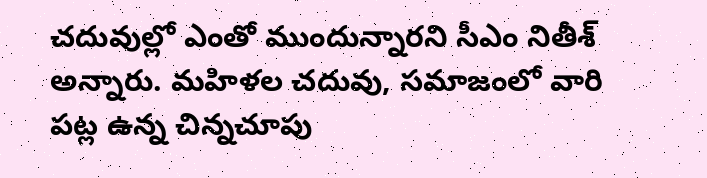చదువుల్లో ఎంతో ముందున్నారని సీఎం నితీశ్ అన్నారు. మహిళల చదువు, సమాజంలో వారి పట్ల ఉన్న చిన్నచూపు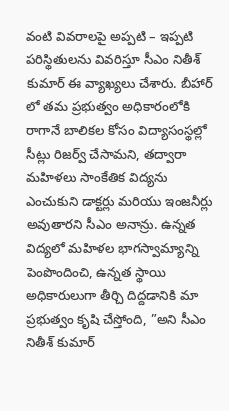వంటి వివరాలపై అప్పటి – ఇప్పటి పరిస్థితులను వివరిస్తూ సీఎం నితీశ్ కుమార్ ఈ వ్యాఖ్యలు చేశారు. బీహార్ లో తమ ప్రభుత్వం అధికారంలోకి రాగానే బాలికల కోసం విద్యాసంస్థల్లో సీట్లు రిజర్వ్ చేసామని, తద్వారా మహిళలు సాంకేతిక విద్యను ఎంచుకుని డాక్టర్లు మరియు ఇంజనీర్లు అవుతారని సీఎం అనాన్రు. ఉన్నత విద్యలో మహిళల భాగస్వామ్యాన్ని పెంపొందించి, ఉన్నత స్థాయి అధికారులుగా తీర్చి దిద్దడానికి మా ప్రభుత్వం కృషి చేస్తోంది, ”అని సీఎం నితీశ్ కుమార్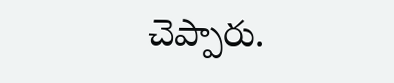చెప్పారు.